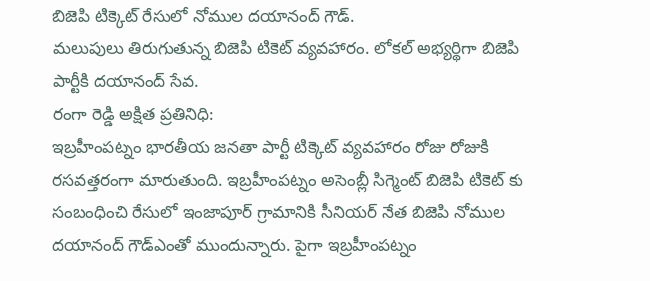బిజెపి టిక్కెట్ రేసులో నోముల దయానంద్ గౌడ్.
మలుపులు తిరుగుతున్న బిజెపి టికెట్ వ్యవహారం. లోకల్ అభ్యర్థిగా బిజెపి పార్టీకి దయానంద్ సేవ.
రంగా రెడ్డి అక్షిత ప్రతినిధి:
ఇబ్రహీంపట్నం భారతీయ జనతా పార్టీ టిక్కెట్ వ్యవహారం రోజు రోజుకి రసవత్తరంగా మారుతుంది. ఇబ్రహీంపట్నం అసెంబ్లీ సిగ్మెంట్ బిజెపి టికెట్ కు సంబంధించి రేసులో ఇంజాపూర్ గ్రామానికి సీనియర్ నేత బిజెపి నోముల దయానంద్ గౌడ్ఎంతో ముందున్నారు. పైగా ఇబ్రహీంపట్నం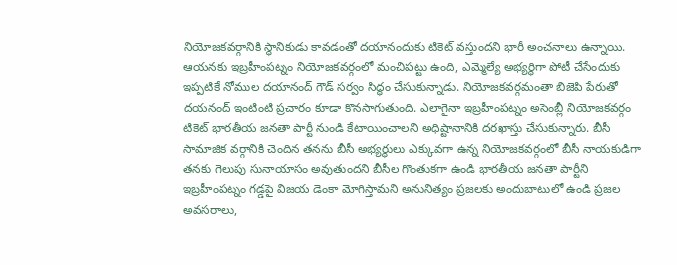నియోజకవర్గానికి స్థానికుడు కావడంతో దయానందుకు టికెట్ వస్తుందని భారీ అంచనాలు ఉన్నాయి. ఆయనకు ఇబ్రహీంపట్నం నియోజకవర్గంలో మంచిపట్టు ఉంది, ఎమ్మెల్యే అభ్యర్థిగా పోటీ చేసేందుకు ఇప్పటికే నోముల దయానంద్ గౌడ్ సర్వం సిద్ధం చేసుకున్నాడు. నియోజకవర్గమంతా బిజెపి పేరుతో దయనంద్ ఇంటింటి ప్రచారం కూడా కొనసాగుతుంది. ఎలాగైనా ఇబ్రహీంపట్నం అసెంబ్లీ నియోజకవర్గం టికెట్ భారతీయ జనతా పార్టీ నుండి కేటాయించాలని అధిష్టానానికి దరఖాస్తు చేసుకున్నారు. బీసీ సామాజిక వర్గానికి చెందిన తనను బీసీ అభ్యర్థులు ఎక్కువగా ఉన్న నియోజకవర్గంలో బీసీ నాయకుడిగా తనకు గెలుపు సునాయాసం అవుతుందని బీసీల గొంతుకగా ఉండి భారతీయ జనతా పార్టీని ఇబ్రహీంపట్నం గడ్డపై విజయ డెంకా మోగిస్తామని అనునిత్యం ప్రజలకు అందుబాటులో ఉండి ప్రజల అవసరాలు,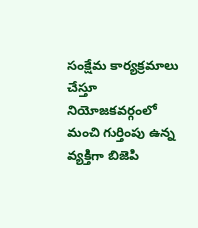సంక్షేమ కార్యక్రమాలు చేస్తూ నియోజకవర్గంలో మంచి గుర్తింపు ఉన్న వ్యక్తిగా బిజెపి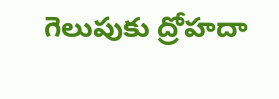గెలుపుకు ద్రోహదా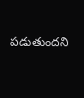పడుతుందని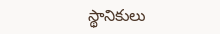స్థానికులు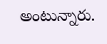అంటున్నారు.